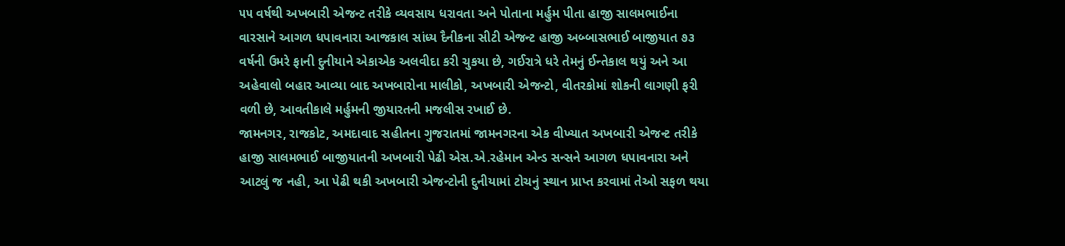૫૫ વર્ષથી અખબારી એજન્ટ તરીકે વ્યવસાય ધરાવતા અને પોતાના મર્હુમ પીતા હાજી સાલમભાઈના વારસાને આગળ ધપાવનારા આજકાલ સાંધ્ય દૈનીકના સીટી એજન્ટ હાજી અબ્બાસભાઈ બાજીયાત ૭૩ વર્ષની ઉમરે ફાની દુનીયાને એકાએક અલવીદા કરી ચુકયા છે, ગઈરાત્રે ધરે તેમનું ઈન્તેકાલ થયું અને આ અહેવાલો બહાર આવ્યા બાદ અખબારોના માલીકો, અખબારી એજન્ટો, વીતરકોમાં શોકની લાગણી ફરી વળી છે, આવતીકાલે મર્હુમની જીયારતની મજલીસ રખાઈ છે.
જામનગર, રાજકોટ, અમદાવાદ સહીતના ગુજરાતમાં જામનગરના એક વીખ્યાત અખબારી એજન્ટ તરીકે હાજી સાલમભાઈ બાજીયાતની અખબારી પેઢી એસ.એ.રહેમાન એન્ડ સન્સને આગળ ધપાવનારા અને આટલું જ નહી, આ પેઢી થકી અખબારી એજન્ટોની દુનીયામાં ટોચનું સ્થાન પ્રાપ્ત કરવામાં તેઓ સફળ થયા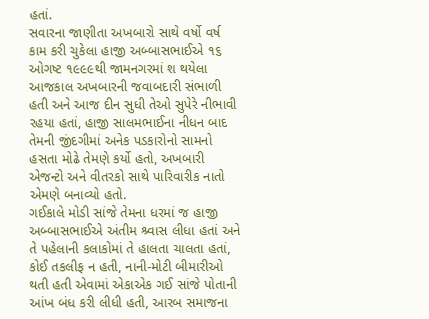હતાં.
સવારના જાણીતા અખબારો સાથે વર્ષો વર્ષ કામ કરી ચુકેલા હાજી અબ્બાસભાઈએ ૧૬ ઓગષ્ટ ૧૯૯૯થી જામનગરમાં શ થયેલા આજકાલ અખબારની જવાબદારી સંભાળી હતી અને આજ દીન સુધી તેઓ સુપેરે નીભાવી રહયા હતાં, હાજી સાલમભાઈના નીધન બાદ તેમની જીંદગીમાં અનેક પડકારોનો સામનો હસતા મોઢે તેમણે કર્યો હતો, અખબારી એજન્ટો અને વીતરકો સાથે પારિવારીક નાતો એમણે બનાવ્યો હતો.
ગઈકાલે મોડી સાંજે તેમના ધરમાં જ હાજી અબ્બાસભાઈએ અંતીમ શ્ર્વાસ લીધા હતાં અને તે પહેલાની કલાકોમાં તે હાલતા ચાલતા હતાં, કોઈ તકલીફ ન હતી, નાની-મોટી બીમારીઓ થતી હતી એવામાં એકાએક ગઈ સાંજે પોતાની આંખ બંધ કરી લીધી હતી, આરબ સમાજના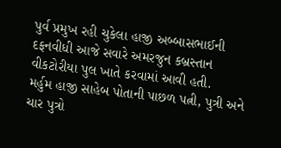પુર્વ પ્રમુખ રહી ચુકેલા હાજી અબ્બાસભાઈની દફનવીધી આજે સવારે અમરજુન કબ્રસ્તાન વીકટોરીયા પુલ ખાતે કરવામાં આવી હતી.
મર્હુમ હાજી સાહેબ પોતાની પાછળ પત્ની, પુત્રી અને ચાર પુત્રો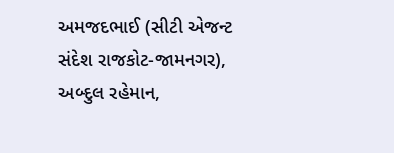અમજદભાઈ (સીટી એજન્ટ સંદેશ રાજકોટ-જામનગર), અબ્દુલ રહેમાન,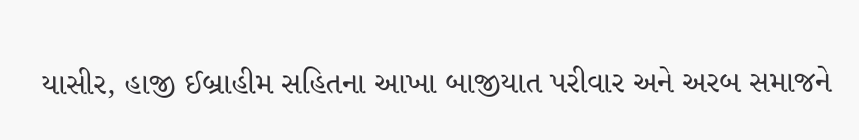યાસીર, હાજી ઈબ્રાહીમ સહિતના આખા બાજીયાત પરીવાર અને અરબ સમાજને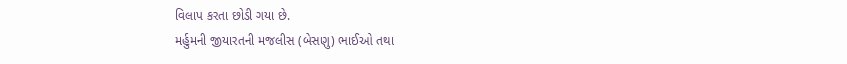વિલાપ કરતા છોડી ગયા છે.
મર્હુમની જીયારતની મજલીસ (બેસણુ) ભાઈઓ તથા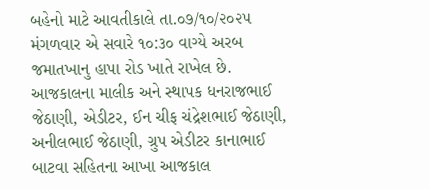બહેનો માટે આવતીકાલે તા.૦૭/૧૦/૨૦૨૫ મંગળવાર એ સવારે ૧૦:૩૦ વાગ્યે અરબ જમાતખાનુ હાપા રોડ ખાતે રાખેલ છે.
આજકાલના માલીક અને સ્થાપક ધનરાજભાઈ જેઠાણી, એડીટર, ઈન ચીફ ચંદ્રેશભાઈ જેઠાણી, અનીલભાઈ જેઠાણી, ગ્રુપ એડીટર કાનાભાઈ બાટવા સહિતના આખા આજકાલ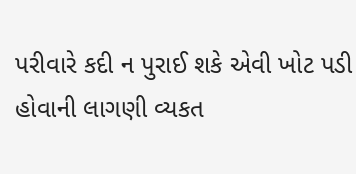પરીવારે કદી ન પુરાઈ શકે એવી ખોટ પડી હોવાની લાગણી વ્યકત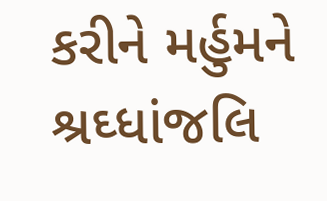કરીને મર્હુમને શ્રઘ્ધાંજલિ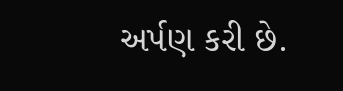અર્પણ કરી છે.